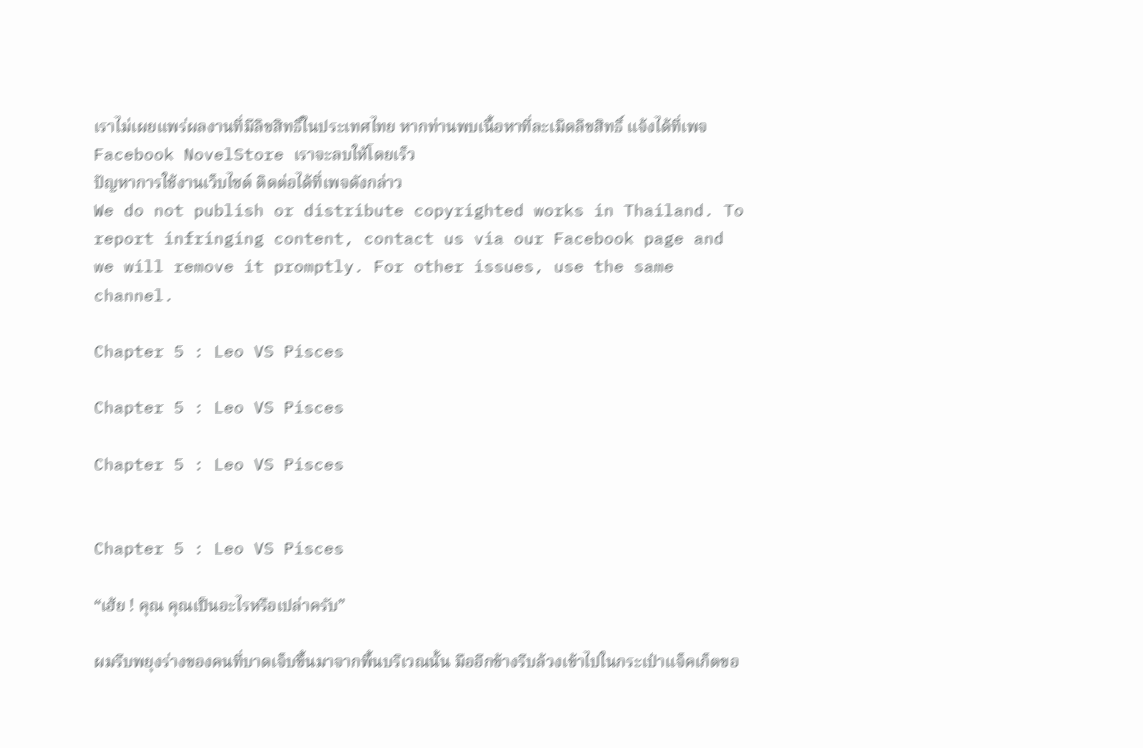เราไม่เผยแพร่ผลงานที่มีลิขสิทธิ์ในประเทศไทย หากท่านพบเนื้อหาที่ละเมิดลิขสิทธิ์ แจ้งได้ที่เพจ Facebook NovelStore เราจะลบให้โดยเร็ว
ปัญหาการใช้งานเว็บไซต์ ติดต่อได้ที่เพจดังกล่าว
We do not publish or distribute copyrighted works in Thailand. To report infringing content, contact us via our Facebook page and we will remove it promptly. For other issues, use the same channel.

Chapter 5 : Leo VS Pisces

Chapter 5 : Leo VS Pisces

Chapter 5 : Leo VS Pisces


Chapter 5 : Leo VS Pisces

“เฮ้ย ! คุณ คุณเป็นอะไรหรือเปล่าครับ”

ผมรีบพยุงร่างของคนที่บาดเจ็บขึ้นมาจากพื้นบริเวณนั้น มืออีกข้างรีบล้วงเข้าไปในกระเป๋าแจ็คเก็ตขอ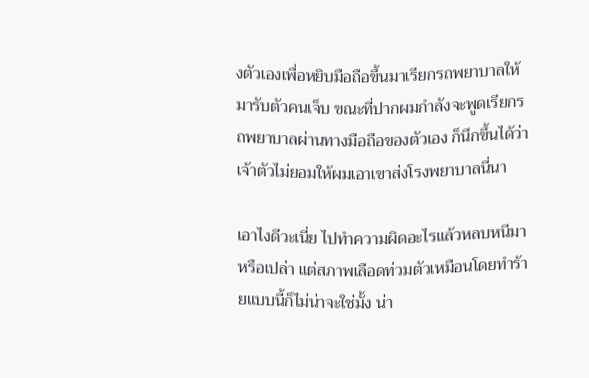งตัวเองเพื่อหยิบมือถือขึ้นมาเรียกรถพยาบาลให้มารับตัวคนเจ็บ ขณะที่ปากผมกำลังจะพูดเรียกรถพยาบาลผ่านทางมือถือของตัวเอง ก็นึกขึ้นได้ว่าเจ้าตัวไม่ยอมให้ผมเอาเขาส่งโรงพยาบาลนี่นา

เอาไงดีวะเนี่ย ไปทำความผิดอะไรแล้วหลบหนีมาหรือเปล่า แต่สภาพเลือดท่วมตัวเหมือนโดยทำร้ายแบบนี้ก็ไม่น่าจะใช่มั้ง น่า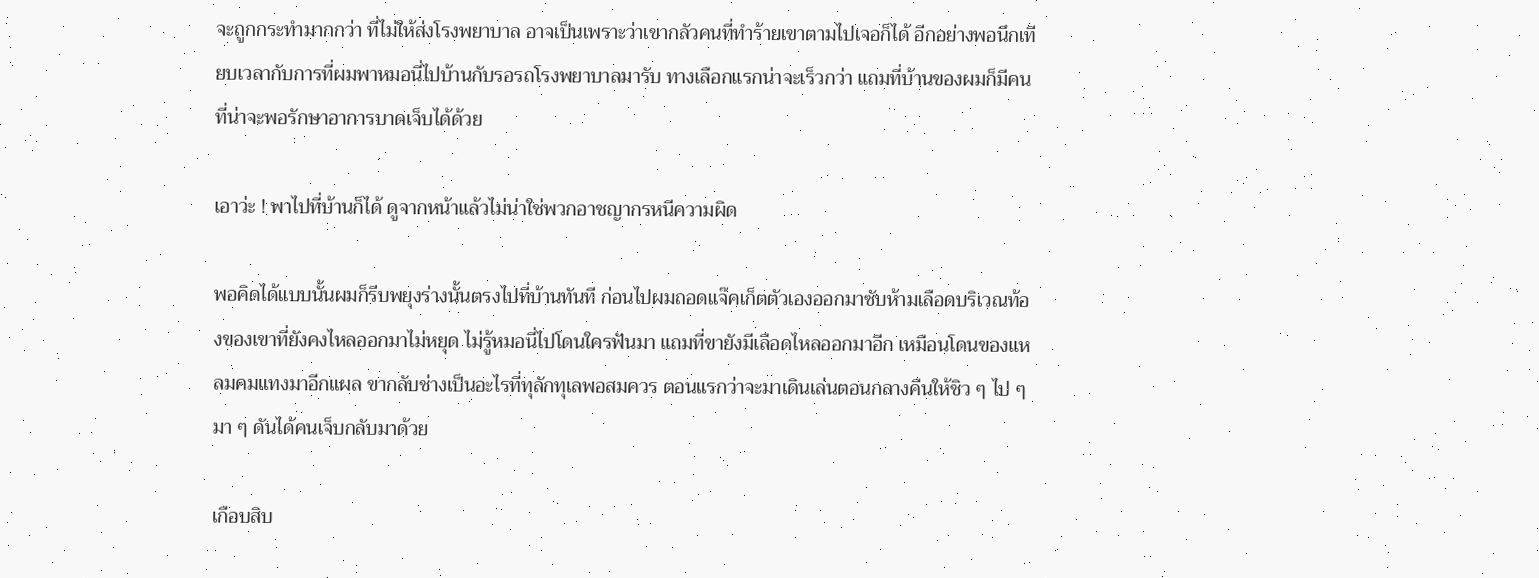จะถูกกระทำมากกว่า ที่ไม่ให้ส่งโรงพยาบาล อาจเป็นเพราะว่าเขากลัวคนที่ทำร้ายเขาตามไปเจอก็ได้ อีกอย่างพอนึกเทียบเวลากับการที่ผมพาหมอนี่ไปบ้านกับรอรถโรงพยาบาลมารับ ทางเลือกแรกน่าจะเร็วกว่า แถมที่บ้านของผมก็มีคนที่น่าจะพอรักษาอาการบาดเจ็บได้ด้วย

เอาว่ะ ! พาไปที่บ้านก็ได้ ดูจากหน้าแล้วไม่น่าใช่พวกอาชญากรหนีความผิด

พอคิดได้แบบนั้นผมก็รีบพยุงร่างนั้นตรงไปที่บ้านทันที ก่อนไปผมถอดแจ๊คเก็ตตัวเองออกมาซับห้ามเลือดบริเวณท้องของเขาที่ยังคงไหลออกมาไม่หยุด ไม่รู้หมอนี่ไปโดนใครฟันมา แถมที่ขายังมีเลือดไหลออกมาอีก เหมือนโดนของแหลมคมแทงมาอีกแผล ขากลับช่างเป็นอะไรที่ทุลักทุเลพอสมควร ตอนแรกว่าจะมาเดินเล่นตอนกลางคืนให้ชิว ๆ ไป ๆ มา ๆ ดันได้คนเจ็บกลับมาด้วย

เกือบสิบ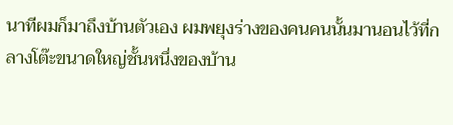นาทีผมก็มาถึงบ้านตัวเอง ผมพยุงร่างของคนคนนั้นมานอนไว้ที่กลางโต๊ะขนาดใหญ่ชั้นหนึ่งของบ้าน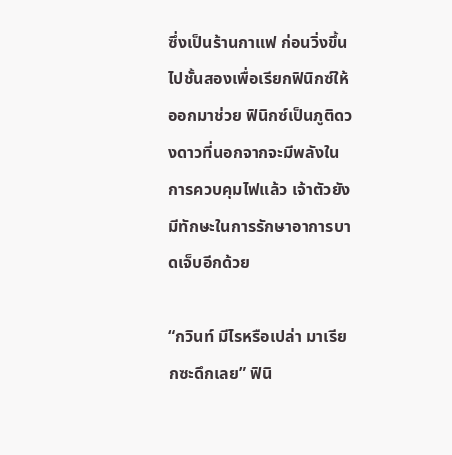ซึ่งเป็นร้านกาแฟ ก่อนวิ่งขึ้นไปชั้นสองเพื่อเรียกฟินิกซ์ให้ออกมาช่วย ฟินิกซ์เป็นภูติดวงดาวที่นอกจากจะมีพลังในการควบคุมไฟแล้ว เจ้าตัวยังมีทักษะในการรักษาอาการบาดเจ็บอีกด้วย

“กวินท์ มีไรหรือเปล่า มาเรียกซะดึกเลย” ฟินิ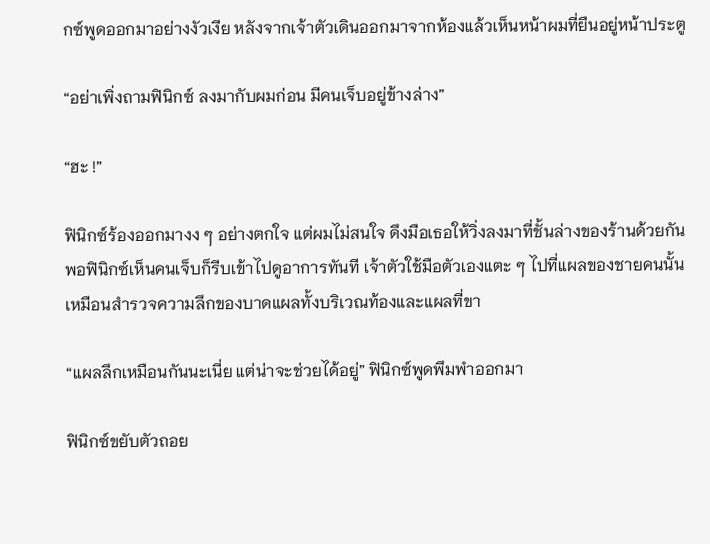กซ์พูดออกมาอย่างงัวเงีย หลังจากเจ้าตัวเดินออกมาจากห้องแล้วเห็นหน้าผมที่ยืนอยู่หน้าประตู

“อย่าเพิ่งถามฟินิกซ์ ลงมากับผมก่อน มีคนเจ็บอยู่ข้างล่าง”

“ฮะ !”

ฟินิกซ์ร้องออกมางง ๆ อย่างตกใจ แต่ผมไม่สนใจ ดึงมือเธอให้วิ่งลงมาที่ชั้นล่างของร้านด้วยกัน พอฟินิกซ์เห็นคนเจ็บก็รีบเข้าไปดูอาการทันที เจ้าตัวใช้มือตัวเองแตะ ๆ ไปที่แผลของชายคนนั้นเหมือนสำรวจความลึกของบาดแผลทั้งบริเวณท้องและแผลที่ขา

“แผลลึกเหมือนกันนะเนี่ย แต่น่าจะช่วยได้อยู่” ฟินิกซ์พูดพึมพำออกมา

ฟินิกซ์ขยับตัวถอย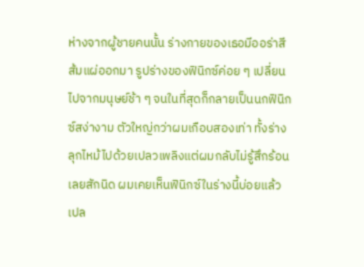ห่างจากผู้ชายคนนั้น ร่างกายของเธอมีออร่าสีส้มแผ่ออกมา รูปร่างของฟินิกซ์ค่อย ๆ เปลี่ยนไปจากมนุษย์ช้า ๆ จนในที่สุดก็กลายเป็นนกฟินิกซ์สง่างาม ตัวใหญ่กว่าผมเกือบสองเท่า ทั้งร่างลุกไหม้ไปด้วยเปลวเพลิงแต่ผมกลับไม่รู้สึกร้อนเลยสักนิด ผมเคยเห็นฟินิกซ์ในร่างนี้บ่อยแล้ว เปล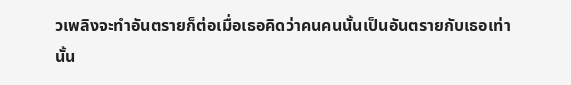วเพลิงจะทำอันตรายก็ต่อเมื่อเธอคิดว่าคนคนนั้นเป็นอันตรายกับเธอเท่านั้น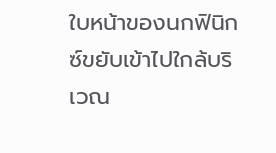ใบหน้าของนกฟินิกซ์ขยับเข้าไปใกล้บริเวณ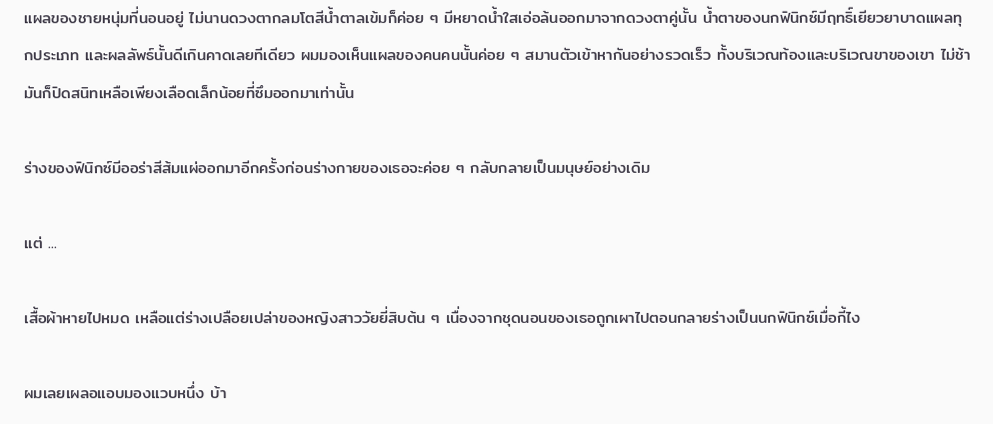แผลของชายหนุ่มที่นอนอยู่ ไม่นานดวงตากลมโตสีน้ำตาลเข้มก็ค่อย ๆ มีหยาดน้ำใสเอ่อล้นออกมาจากดวงตาคู่นั้น น้ำตาของนกฟินิกซ์มีฤทธิ์เยียวยาบาดแผลทุกประเภท และผลลัพธ์นั้นดีเกินคาดเลยทีเดียว ผมมองเห็นแผลของคนคนนั้นค่อย ๆ สมานตัวเข้าหากันอย่างรวดเร็ว ทั้งบริเวณท้องและบริเวณขาของเขา ไม่ช้ามันก็ปิดสนิทเหลือเพียงเลือดเล็กน้อยที่ซึมออกมาเท่านั้น

ร่างของฟินิกซ์มีออร่าสีส้มแผ่ออกมาอีกครั้งก่อนร่างกายของเธอจะค่อย ๆ กลับกลายเป็นมนุษย์อย่างเดิม

แต่ ...

เสื้อผ้าหายไปหมด เหลือแต่ร่างเปลือยเปล่าของหญิงสาววัยยี่สิบต้น ๆ เนื่องจากชุดนอนของเธอถูกเผาไปตอนกลายร่างเป็นนกฟินิกซ์เมื่อกี้ไง

ผมเลยเผลอแอบมองแวบหนึ่ง บ้า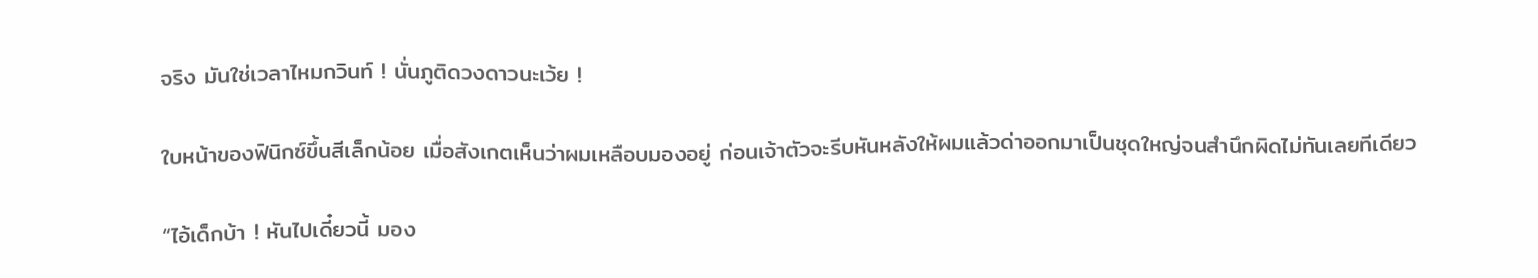จริง มันใช่เวลาไหมกวินท์ ! นั่นภูติดวงดาวนะเว้ย !

ใบหน้าของฟินิกซ์ขึ้นสีเล็กน้อย เมื่อสังเกตเห็นว่าผมเหลือบมองอยู่ ก่อนเจ้าตัวจะรีบหันหลังให้ผมแล้วด่าออกมาเป็นชุดใหญ่จนสำนึกผิดไม่ทันเลยทีเดียว

“ไอ้เด็กบ้า ! หันไปเดี๋ยวนี้ มอง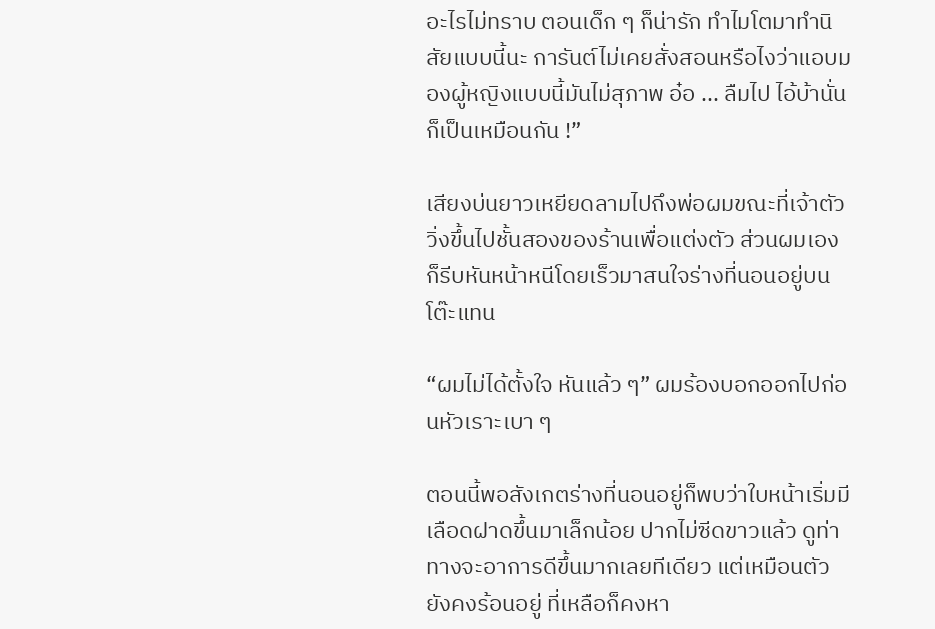อะไรไม่ทราบ ตอนเด็ก ๆ ก็น่ารัก ทำไมโตมาทำนิสัยแบบนี้นะ การันต์ไม่เคยสั่งสอนหรือไงว่าแอบมองผู้หญิงแบบนี้มันไม่สุภาพ อ๋อ ... ลืมไป ไอ้บ้านั่นก็เป็นเหมือนกัน !”

เสียงบ่นยาวเหยียดลามไปถึงพ่อผมขณะที่เจ้าตัววิ่งขึ้นไปชั้นสองของร้านเพื่อแต่งตัว ส่วนผมเองก็รีบหันหน้าหนีโดยเร็วมาสนใจร่างที่นอนอยู่บนโต๊ะแทน

“ผมไม่ได้ตั้งใจ หันแล้ว ๆ” ผมร้องบอกออกไปก่อนหัวเราะเบา ๆ

ตอนนี้พอสังเกตร่างที่นอนอยู่ก็พบว่าใบหน้าเริ่มมีเลือดฝาดขึ้นมาเล็กน้อย ปากไม่ซีดขาวแล้ว ดูท่าทางจะอาการดีขึ้นมากเลยทีเดียว แต่เหมือนตัวยังคงร้อนอยู่ ที่เหลือก็คงหา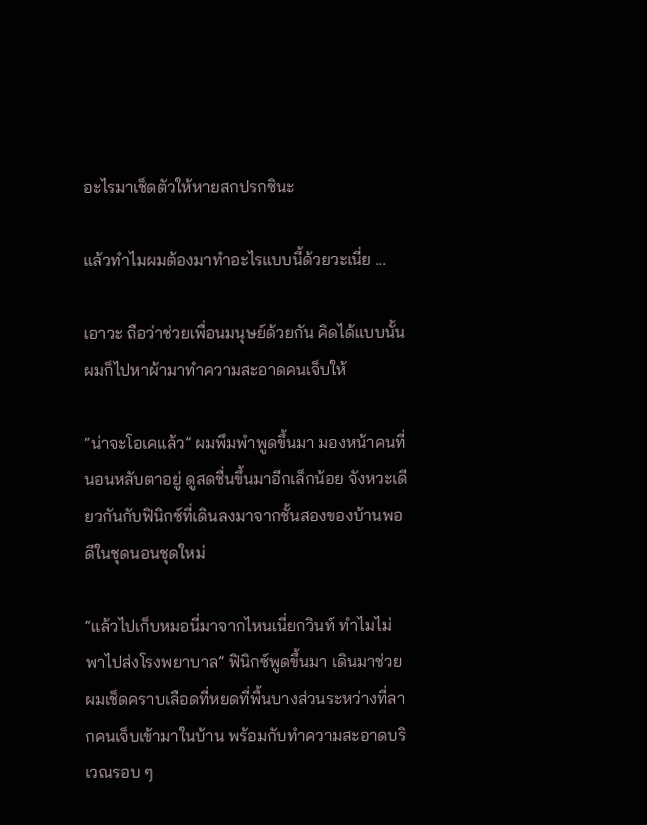อะไรมาเช็ดตัวให้หายสกปรกซินะ

แล้วทำไมผมต้องมาทำอะไรแบบนี้ด้วยวะเนี่ย ...

เอาวะ ถือว่าช่วยเพื่อนมนุษย์ด้วยกัน คิดได้แบบนั้นผมก็ไปหาผ้ามาทำความสะอาดคนเจ็บให้

“น่าจะโอเคแล้ว” ผมพึมพำพูดขึ้นมา มองหน้าคนที่นอนหลับตาอยู่ ดูสดชื่นขึ้นมาอีกเล็กน้อย จังหวะเดียวกันกับฟินิกซ์ที่เดินลงมาจากชั้นสองของบ้านพอดีในชุดนอนชุดใหม่

“แล้วไปเก็บหมอนี่มาจากไหนเนี่ยกวินท์ ทำไมไม่พาไปส่งโรงพยาบาล” ฟินิกซ์พูดขึ้นมา เดินมาช่วยผมเช็ดคราบเลือดที่หยดที่พื้นบางส่วนระหว่างที่ลากคนเจ็บเข้ามาในบ้าน พร้อมกับทำความสะอาดบริเวณรอบ ๆ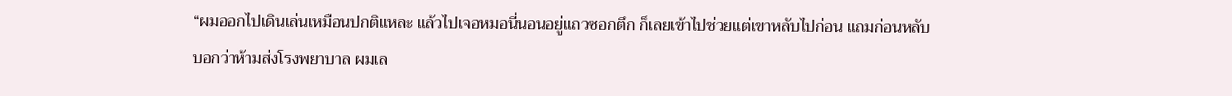“ผมออกไปเดินเล่นเหมือนปกติแหละ แล้วไปเจอหมอนี่นอนอยู่แถวซอกตึก ก็เลยเข้าไปช่วยแต่เขาหลับไปก่อน แถมก่อนหลับบอกว่าห้ามส่งโรงพยาบาล ผมเล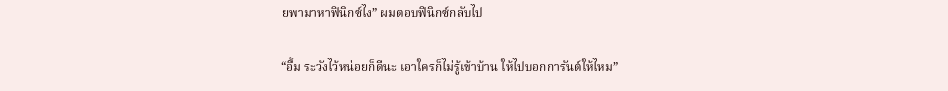ยพามาหาฟินิกซ์ไง” ผมตอบฟินิกซ์กลับไป

“อื้ม ระวังไว้หน่อยก็ดีนะ เอาใครก็ไม่รู้เข้าบ้าน ให้ไปบอกการันต์ให้ไหม”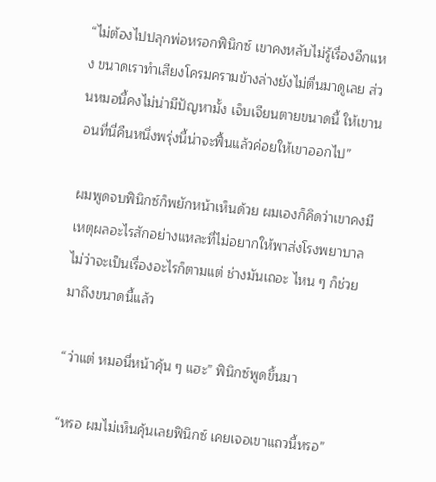“ไม่ต้องไปปลุกพ่อหรอกฟินิกซ์ เขาคงหลับไม่รู้เรื่องอีกแหง ขนาดเราทำเสียงโครมครามข้างล่างยังไม่ตื่นมาดูเลย ส่วนหมอนี้คงไม่น่ามีปัญหามั้ง เจ็บเจียนตายขนาดนี้ ให้เขานอนที่นี่คืนหนึ่งพรุ่งนี้น่าจะฟื้นแล้วค่อยให้เขาออกไป”

ผมพูดจบฟินิกซ์ก็พยักหน้าเห็นด้วย ผมเองก็คิดว่าเขาคงมีเหตุผลอะไรสักอย่างแหละที่ไม่อยากให้พาส่งโรงพยาบาล ไม่ว่าจะเป็นเรื่องอะไรก็ตามแต่ ช่างมันเถอะ ไหน ๆ ก็ช่วยมาถึงขนาดนี้แล้ว

“ว่าแต่ หมอนี่หน้าคุ้น ๆ แฮะ” ฟินิกซ์พูดขึ้นมา

“หรอ ผมไม่เห็นคุ้นเลยฟินิกซ์ เคยเจอเขาแถวนี้หรอ”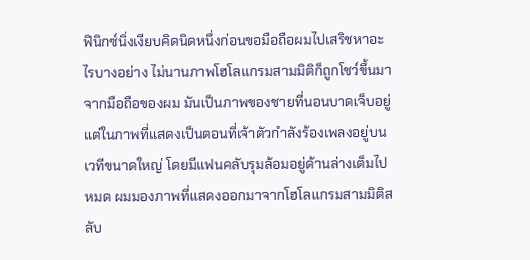ฟินิกซ์นิ่งเงียบคิดนิดหนึ่งก่อนขอมือถือผมไปเสริชหาอะไรบางอย่าง ไม่นานภาพโฮโลแกรมสามมิติก็ถูกโชว์ขึ้นมาจากมือถือของผม มันเป็นภาพของชายที่นอนบาดเจ็บอยู่ แต่ในภาพที่แสดงเป็นตอนที่เจ้าตัวกำลังร้องเพลงอยู่บนเวทีขนาดใหญ่ โดยมีแฟนคลับรุมล้อมอยู่ด้านล่างเต็มไปหมด ผมมองภาพที่แสดงออกมาจากโฮโลแกรมสามมิติสลับ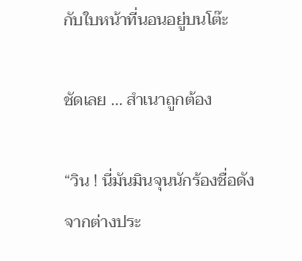กับใบหน้าที่นอนอยู่บนโต๊ะ

ชัดเลย ... สำเนาถูกต้อง

“วิน ! นี่มันมินจุนนักร้องชื่อดังจากต่างประ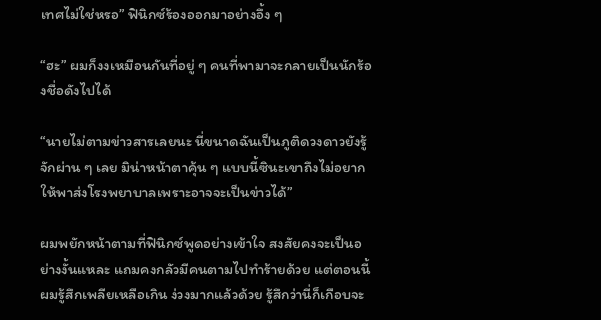เทศไม่ใช่หรอ” ฟินิกซ์ร้องออกมาอย่างอึ้ง ๆ

“ฮะ” ผมก็งงเหมือนกันที่อยู่ ๆ คนที่พามาจะกลายเป็นนักร้องชื่อดังไปได้

“นายไม่ตามข่าวสารเลยนะ นี่ขนาดฉันเป็นภูติดวงดาวยังรู้จักผ่าน ๆ เลย มิน่าหน้าตาคุ้น ๆ แบบนี้ซินะเขาถึงไม่อยากให้พาส่งโรงพยาบาลเพราะอาจจะเป็นข่าวได้”

ผมพยักหน้าตามที่ฟินิกซ์พูดอย่างเข้าใจ สงสัยคงจะเป็นอย่างงั้นแหละ แถมคงกลัวมีคนตามไปทำร้ายด้วย แต่ตอนนี้ผมรู้สึกเพลียเหลือเกิน ง่วงมากแล้วด้วย รู้สึกว่านี่ก็เกือบจะ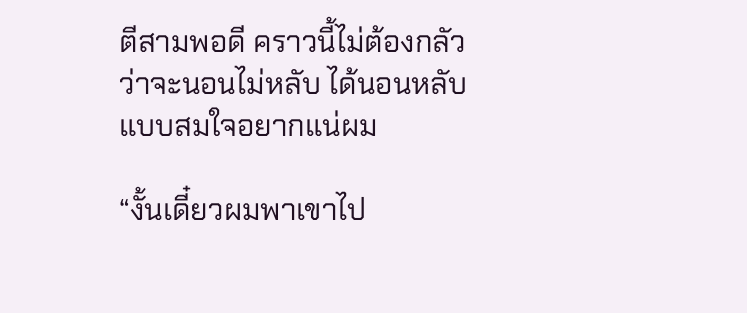ตีสามพอดี คราวนี้ไม่ต้องกลัวว่าจะนอนไม่หลับ ได้นอนหลับแบบสมใจอยากแน่ผม

“งั้นเดี๋ยวผมพาเขาไป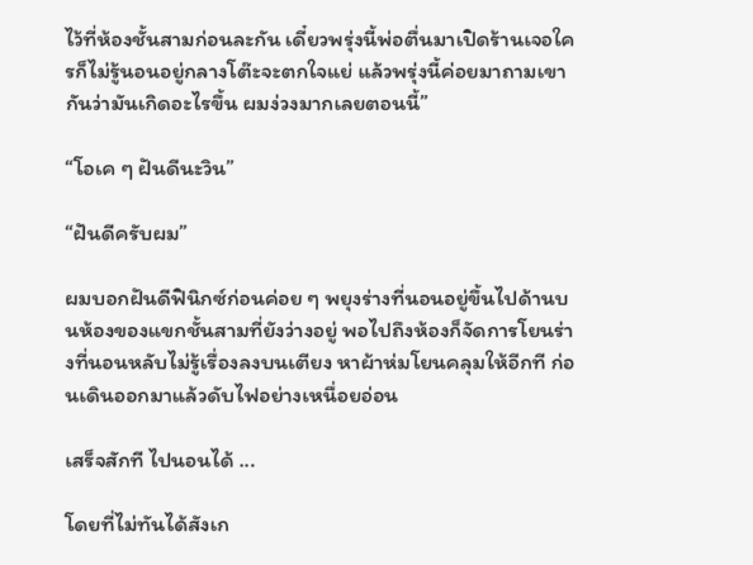ไว้ที่ห้องชั้นสามก่อนละกัน เดี๋ยวพรุ่งนี้พ่อตื่นมาเปิดร้านเจอใครก็ไม่รู้นอนอยู่กลางโต๊ะจะตกใจแย่ แล้วพรุ่งนี้ค่อยมาถามเขากันว่ามันเกิดอะไรขึ้น ผมง่วงมากเลยตอนนี้”

“โอเค ๆ ฝันดีนะวิน”

“ฝันดีครับผม”

ผมบอกฝันดีฟินิกซ์ก่อนค่อย ๆ พยุงร่างที่นอนอยู่ขึ้นไปด้านบนห้องของแขกชั้นสามที่ยังว่างอยู่ พอไปถึงห้องก็จัดการโยนร่างที่นอนหลับไม่รู้เรื่องลงบนเตียง หาผ้าห่มโยนคลุมให้อีกที ก่อนเดินออกมาแล้วดับไฟอย่างเหนื่อยอ่อน

เสร็จสักที ไปนอนได้ ...

โดยที่ไม่ทันได้สังเก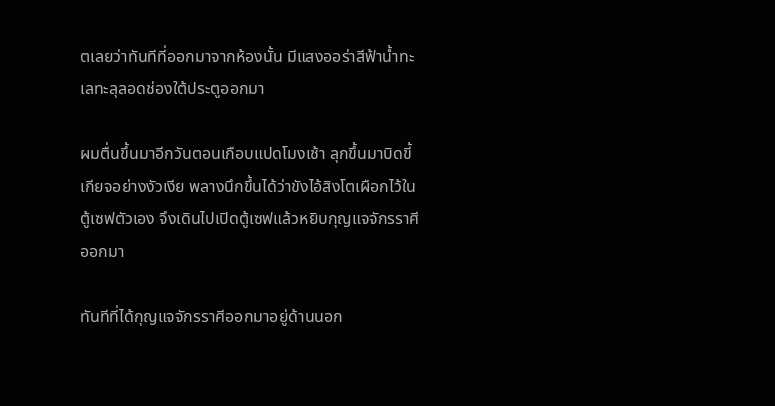ตเลยว่าทันทีที่ออกมาจากห้องนั้น มีแสงออร่าสีฟ้าน้ำทะเลทะลุลอดช่องใต้ประตูออกมา

ผมตื่นขึ้นมาอีกวันตอนเกือบแปดโมงเช้า ลุกขึ้นมาบิดขี้เกียจอย่างงัวเงีย พลางนึกขึ้นได้ว่าขังไอ้สิงโตเผือกไว้ในตู้เซฟตัวเอง จึงเดินไปเปิดตู้เซฟแล้วหยิบกุญแจจักรราศีออกมา

ทันทีที่ได้กุญแจจักรราศีออกมาอยู่ด้านนอก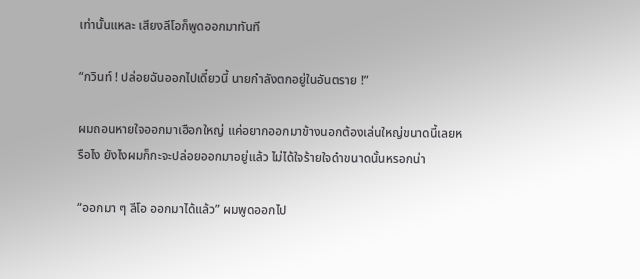เท่านั้นแหละ เสียงลีโอก็พูดออกมาทันที

“กวินท์ ! ปล่อยฉันออกไปเดี๋ยวนี้ นายกำลังตกอยู่ในอันตราย !”

ผมถอนหายใจออกมาเฮือกใหญ่ แค่อยากออกมาข้างนอกต้องเล่นใหญ่ขนาดนี้เลยหรือไง ยังไงผมก็กะจะปล่อยออกมาอยู่แล้ว ไม่ได้ใจร้ายใจดำขนาดนั้นหรอกน่า

“ออกมา ๆ ลีโอ ออกมาได้แล้ว” ผมพูดออกไป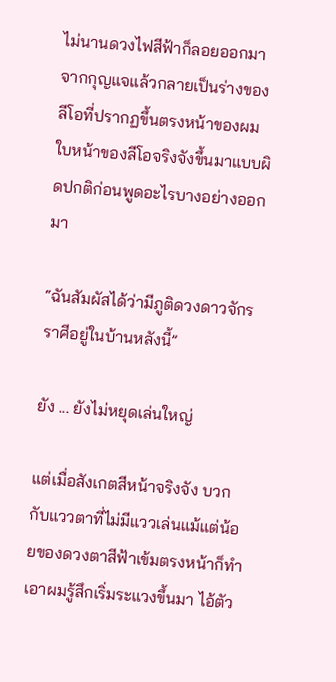ไม่นานดวงไฟสีฟ้าก็ลอยออกมาจากกุญแจแล้วกลายเป็นร่างของลีโอที่ปรากฏขึ้นตรงหน้าของผม ใบหน้าของลีโอจริงจังขึ้นมาแบบผิดปกติก่อนพูดอะไรบางอย่างออกมา

“ฉันสัมผัสได้ว่ามีภูติดวงดาวจักรราศีอยู่ในบ้านหลังนี้”

ยัง ... ยังไม่หยุดเล่นใหญ่

แต่เมื่อสังเกตสีหน้าจริงจัง บวกกับแววตาที่ไม่มีแววเล่นแม้แต่น้อยของดวงตาสีฟ้าเข้มตรงหน้าก็ทำเอาผมรู้สึกเริ่มระแวงขึ้นมา ไอ้ตัว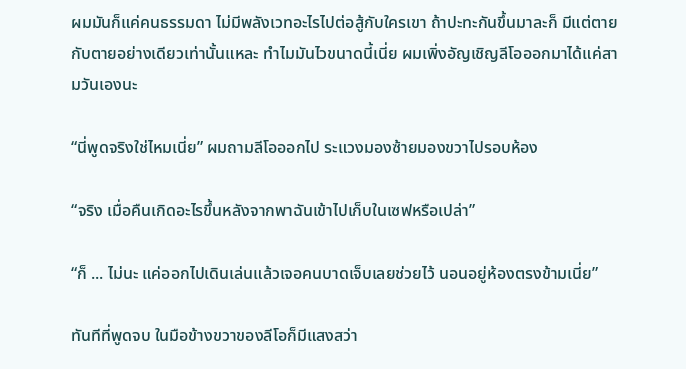ผมมันก็แค่คนธรรมดา ไม่มีพลังเวทอะไรไปต่อสู้กับใครเขา ถ้าปะทะกันขึ้นมาละก็ มีแต่ตายกับตายอย่างเดียวเท่านั้นแหละ ทำไมมันไวขนาดนี้เนี่ย ผมเพิ่งอัญเชิญลีโอออกมาได้แค่สามวันเองนะ

“นี่พูดจริงใช่ไหมเนี่ย” ผมถามลีโอออกไป ระแวงมองซ้ายมองขวาไปรอบห้อง

“จริง เมื่อคืนเกิดอะไรขึ้นหลังจากพาฉันเข้าไปเก็บในเซฟหรือเปล่า”

“ก็ ... ไม่นะ แค่ออกไปเดินเล่นแล้วเจอคนบาดเจ็บเลยช่วยไว้ นอนอยู่ห้องตรงข้ามเนี่ย”

ทันทีที่พูดจบ ในมือข้างขวาของลีโอก็มีแสงสว่า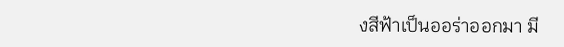งสีฟ้าเป็นออร่าออกมา มี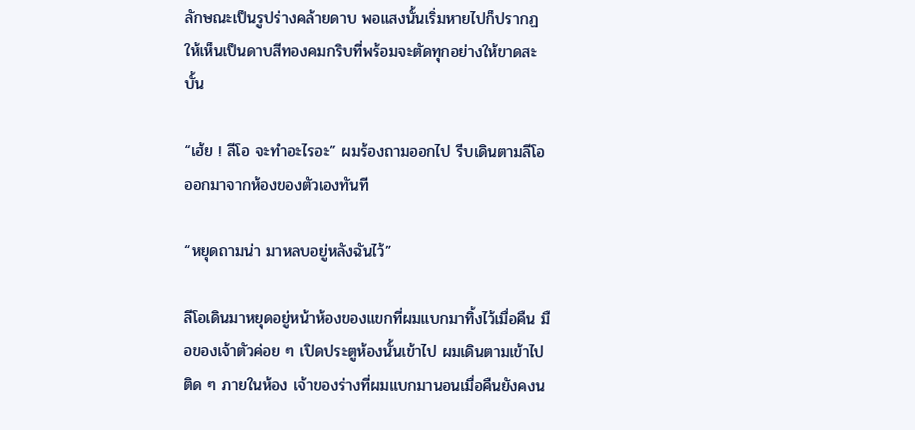ลักษณะเป็นรูปร่างคล้ายดาบ พอแสงนั้นเริ่มหายไปก็ปรากฏให้เห็นเป็นดาบสีทองคมกริบที่พร้อมจะตัดทุกอย่างให้ขาดสะบั้น

“เฮ้ย ! ลีโอ จะทำอะไรอะ” ผมร้องถามออกไป รีบเดินตามลีโอออกมาจากห้องของตัวเองทันที

“หยุดถามน่า มาหลบอยู่หลังฉันไว้”

ลีโอเดินมาหยุดอยู่หน้าห้องของแขกที่ผมแบกมาทิ้งไว้เมื่อคืน มือของเจ้าตัวค่อย ๆ เปิดประตูห้องนั้นเข้าไป ผมเดินตามเข้าไปติด ๆ ภายในห้อง เจ้าของร่างที่ผมแบกมานอนเมื่อคืนยังคงน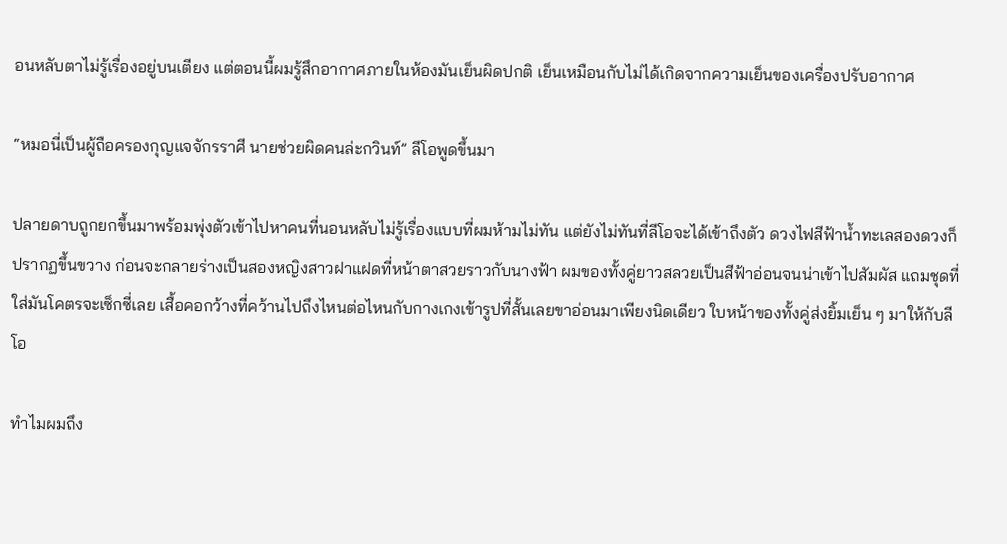อนหลับตาไม่รู้เรื่องอยู่บนเตียง แต่ตอนนี้ผมรู้สึกอากาศภายในห้องมันเย็นผิดปกติ เย็นเหมือนกับไม่ได้เกิดจากความเย็นของเครื่องปรับอากาศ

“หมอนี่เป็นผู้ถือครองกุญแจจักรราศี นายช่วยผิดคนล่ะกวินท์” ลีโอพูดขึ้นมา

ปลายดาบถูกยกขึ้นมาพร้อมพุ่งตัวเข้าไปหาคนที่นอนหลับไม่รู้เรื่องแบบที่ผมห้ามไม่ทัน แต่ยังไม่ทันที่ลีโอจะได้เข้าถึงตัว ดวงไฟสีฟ้าน้ำทะเลสองดวงก็ปรากฏขึ้นขวาง ก่อนจะกลายร่างเป็นสองหญิงสาวฝาแฝดที่หน้าตาสวยราวกับนางฟ้า ผมของทั้งคู่ยาวสลวยเป็นสีฟ้าอ่อนจนน่าเข้าไปสัมผัส แถมชุดที่ใส่มันโคตรจะเซ็กซี่เลย เสื้อคอกว้างที่คว้านไปถึงไหนต่อไหนกับกางเกงเข้ารูปที่สั้นเลยขาอ่อนมาเพียงนิดเดียว ใบหน้าของทั้งคู่ส่งยิ้มเย็น ๆ มาให้กับลีโอ

ทำไมผมถึง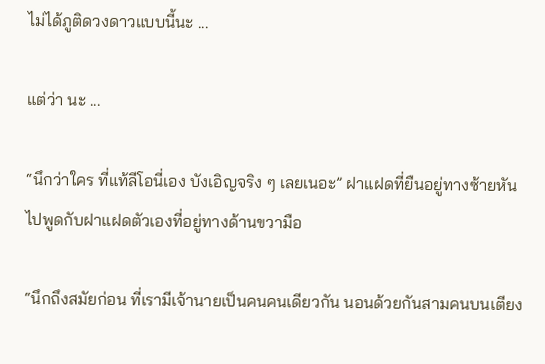ไม่ได้ภูติดวงดาวแบบนี้นะ ...

แต่ว่า นะ ...

“นึกว่าใคร ที่แท้ลีโอนี่เอง บังเอิญจริง ๆ เลยเนอะ” ฝาแฝดที่ยืนอยู่ทางซ้ายหันไปพูดกับฝาแฝดตัวเองที่อยู่ทางด้านขวามือ

“นึกถึงสมัยก่อน ที่เรามีเจ้านายเป็นคนคนเดียวกัน นอนด้วยกันสามคนบนเตียง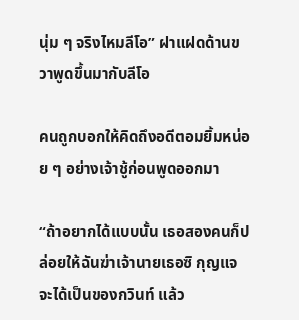นุ่ม ๆ จริงไหมลีโอ” ฝาแฝดด้านขวาพูดขึ้นมากับลีโอ

คนถูกบอกให้คิดถึงอดีตอมยิ้มหน่อย ๆ อย่างเจ้าชู้ก่อนพูดออกมา

“ถ้าอยากได้แบบนั้น เธอสองคนก็ปล่อยให้ฉันฆ่าเจ้านายเธอซิ กุญแจจะได้เป็นของกวินท์ แล้ว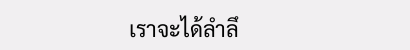เราจะได้ลำลึ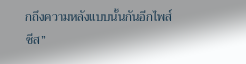กถึงความหลังแบบนั้นกันอีกไพส์ซีส”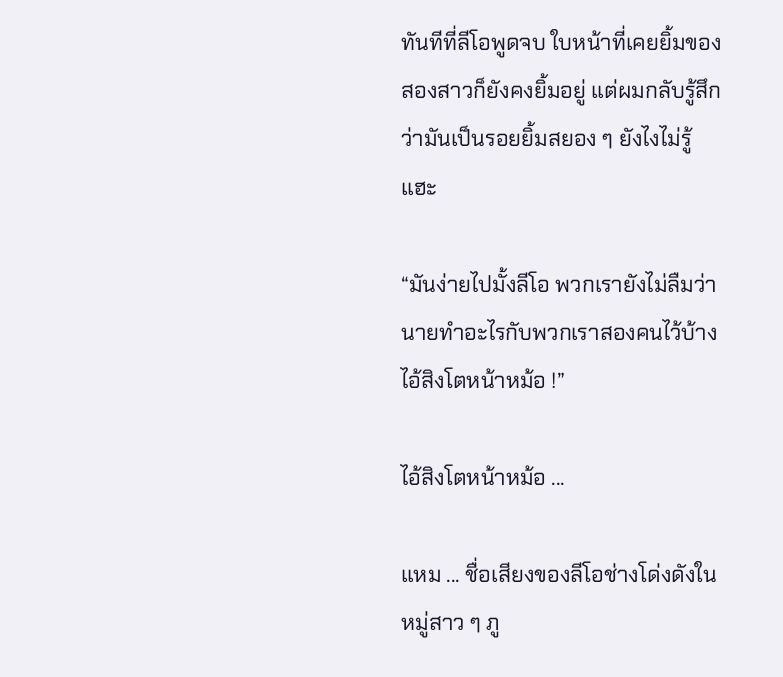ทันทีที่ลีโอพูดจบ ใบหน้าที่เคยยิ้มของสองสาวก็ยังคงยิ้มอยู่ แต่ผมกลับรู้สึกว่ามันเป็นรอยยิ้มสยอง ๆ ยังไงไม่รู้แฮะ

“มันง่ายไปมั้งลีโอ พวกเรายังไม่ลืมว่านายทำอะไรกับพวกเราสองคนไว้บ้าง ไอ้สิงโตหน้าหม้อ !”

ไอ้สิงโตหน้าหม้อ ...

แหม ... ชื่อเสียงของลีโอช่างโด่งดังในหมู่สาว ๆ ภู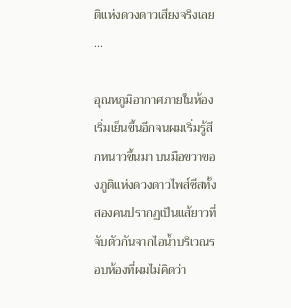ติแห่งดวงดาวเสียงจริงเลย ...

อุณหภูมิอากาศภายในห้องเริ่มเย็นขึ้นอีกจนผมเริ่มรู้สึกหนาวขึ้นมา บนมือขวาของภูติแห่งดวงดาวไพส์ซีสทั้งสองคนปรากฏเป็นแส้ยาวที่จับตัวกันจากไอน้ำบริเวณรอบห้องที่ผมไม่คิดว่า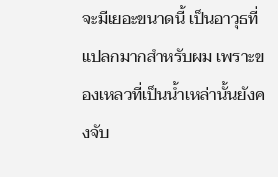จะมีเยอะขนาดนี้ เป็นอาวุธที่แปลกมากสำหรับผม เพราะของเหลวที่เป็นน้ำเหล่านั้นยังคงจับ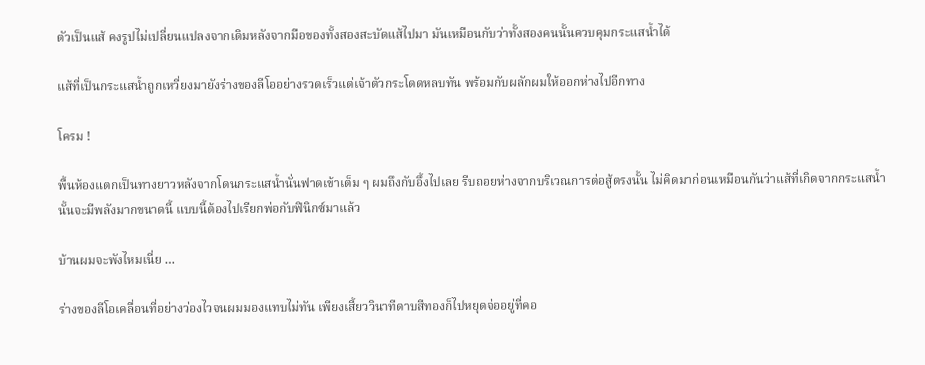ตัวเป็นแส้ คงรูปไม่เปลี่ยนแปลงจากเดิมหลังจากมือของทั้งสองสะบัดแส้ไปมา มันเหมือนกับว่าทั้งสองคนนั้นควบคุมกระแสน้ำได้

แส้ที่เป็นกระแสน้ำถูกเหวี่ยงมายังร่างของลีโออย่างรวดเร็วแต่เจ้าตัวกระโดดหลบทัน พร้อมกับผลักผมให้ออกห่างไปอีกทาง

โครม !

พื้นห้องแตกเป็นทางยาวหลังจากโดนกระแสน้ำนั่นฟาดเข้าเต็ม ๆ ผมถึงกับอึ้งไปเลย รีบถอยห่างจากบริเวณการต่อสู้ตรงนั้น ไม่คิดมาก่อนเหมือนกันว่าแส้ที่เกิดจากกระแสน้ำนั้นจะมีพลังมากขนาดนี้ แบบนี้ต้องไปเรียกพ่อกับฟินิกซ์มาแล้ว

บ้านผมจะพังไหมเนี่ย …

ร่างของลีโอเคลื่อนที่อย่างว่องไวจนผมมองแทบไม่ทัน เพียงเสี้ยววินาทีดาบสีทองก็ไปหยุดจ่ออยู่ที่คอ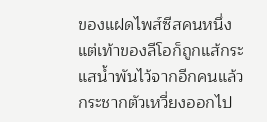ของแฝดไพส์ซีสคนหนึ่ง แต่เท้าของลีโอก็ถูกแส้กระแสน้ำพันไว้จากอีกคนแล้วกระชากตัวเหวี่ยงออกไป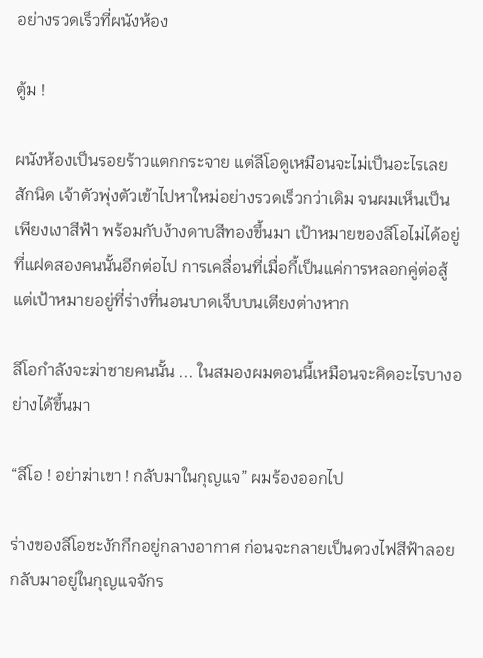อย่างรวดเร็วที่ผนังห้อง

ตู้ม !

ผนังห้องเป็นรอยร้าวแตกกระจาย แต่ลีโอดูเหมือนจะไม่เป็นอะไรเลยสักนิด เจ้าตัวพุ่งตัวเข้าไปหาใหม่อย่างรวดเร็วกว่าเดิม จนผมเห็นเป็นเพียงเงาสีฟ้า พร้อมกับง้างดาบสีทองขึ้นมา เป้าหมายของลีโอไม่ได้อยู่ที่แฝดสองคนนั้นอีกต่อไป การเคลื่อนที่เมื่อกี้เป็นแค่การหลอกคู่ต่อสู้ แต่เป้าหมายอยู่ที่ร่างที่นอนบาดเจ็บบนเตียงต่างหาก

ลีโอกำลังจะฆ่าชายคนนั้น ... ในสมองผมตอนนี้เหมือนจะคิดอะไรบางอย่างได้ขึ้นมา

“ลีโอ ! อย่าฆ่าเขา ! กลับมาในกุญแจ” ผมร้องออกไป

ร่างของลีโอชะงักกึกอยู่กลางอากาศ ก่อนจะกลายเป็นดวงไฟสีฟ้าลอยกลับมาอยู่ในกุญแจจักร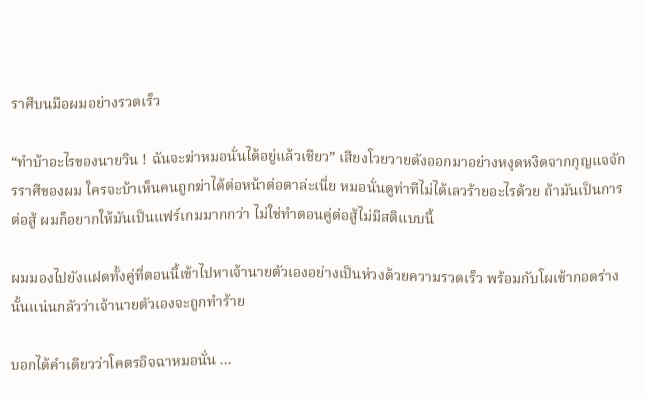ราศีบนมือผมอย่างรวดเร็ว

“ทำบ้าอะไรของนายวิน ! ฉันจะฆ่าหมอนั่นได้อยู่แล้วเชียว” เสียงโวยวายดังออกมาอย่างหงุดหงิดจากกุญแจจักรราศีของผม ใครจะบ้าเห็นคนถูกฆ่าได้ต่อหน้าต่อตาล่ะเนี่ย หมอนั่นดูท่าทีไม่ได้เลวร้ายอะไรด้วย ถ้ามันเป็นการต่อสู้ ผมก็อยากให้มันเป็นแฟร์เกมมากกว่า ไม่ใช่ทำตอนคู่ต่อสู้ไม่มีสติแบบนี้

ผมมองไปยังแฝดทั้งคู่ที่ตอนนี้เข้าไปหาเจ้านายตัวเองอย่างเป็นห่วงด้วยความรวดเร็ว พร้อมกับโผเข้ากอดร่างนั้นแน่นกลัวว่าเจ้านายตัวเองจะถูกทำร้าย

บอกได้คำเดียวว่าโคตรอิจฉาหมอนั่น ...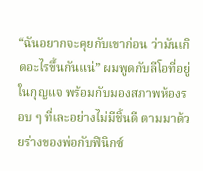“ฉันอยากจะคุยกับเขาก่อน ว่ามันเกิดอะไรขึ้นกันแน่” ผมพูดกับลีโอที่อยู่ในกุญแจ พร้อมกับมองสภาพห้องรอบ ๆ ที่เละอย่างไม่มีชิ้นดี ตามมาด้วยร่างของพ่อกับฟินิกซ์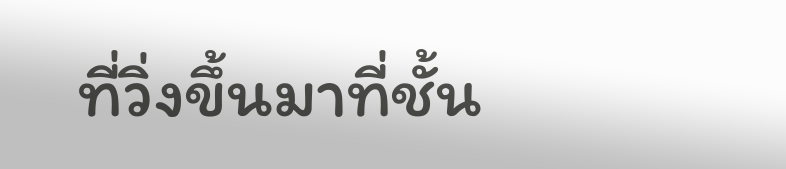ที่วิ่งขึ้นมาที่ชั้น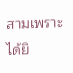สามเพราะได้ยิ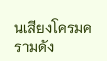นเสียงโครมครามดัง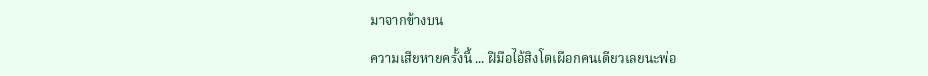มาจากข้างบน

ความเสียหายครั้งนี้ ... ฝีมือไอ้สิงโตเผือกคนเดียวเลยนะพ่อ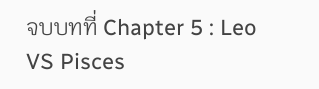จบบทที่ Chapter 5 : Leo VS Pisces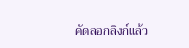คัดลอกลิงก์แล้ว